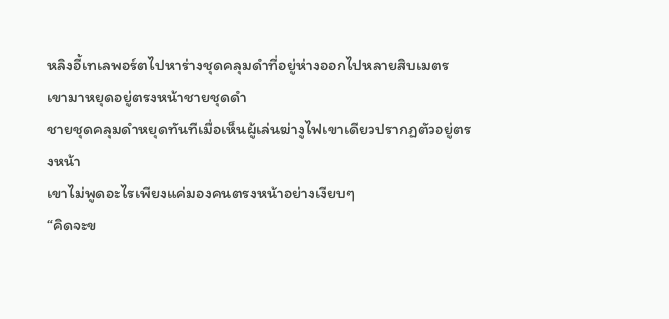หลิงอี้เทเลพอร์ตไปหาร่างชุดคลุมดำที่อยู่ห่างออกไปหลายสิบเมตร
เขามาหยุดอยู่ตรงหน้าชายชุดดำ
ชายชุดคลุมดำหยุดทันทีเมื่อเห็นผู้เล่นฆ่างูไฟเขาเดียวปรากฏตัวอยู่ตรงหน้า
เขาไม่พูดอะไรเพียงแค่มองคนตรงหน้าอย่างเงียบๆ
“คิดจะข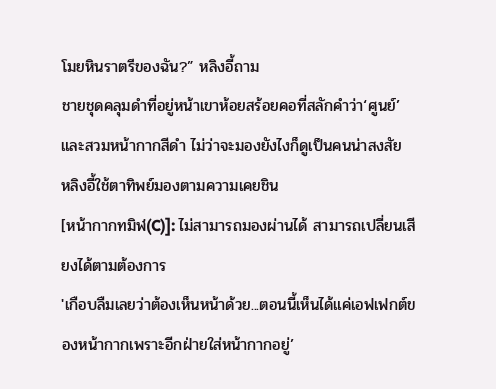โมยหินราตรีของฉัน?” หลิงอี้ถาม
ชายชุดคลุมดำที่อยู่หน้าเขาห้อยสร้อยคอที่สลักคำว่า‘ศูนย์’และสวมหน้ากากสีดำ ไม่ว่าจะมองยังไงก็ดูเป็นคนน่าสงสัย
หลิงอี้ใช้ตาทิพย์มองตามความเคยชิน
[หน้ากากทมิฬ(C)]: ไม่สามารถมองผ่านได้ สามารถเปลี่ยนเสียงได้ตามต้องการ
'เกือบลืมเลยว่าต้องเห็นหน้าด้วย...ตอนนี้เห็นได้แค่เอฟเฟกต์ของหน้ากากเพราะอีกฝ่ายใส่หน้ากากอยู่’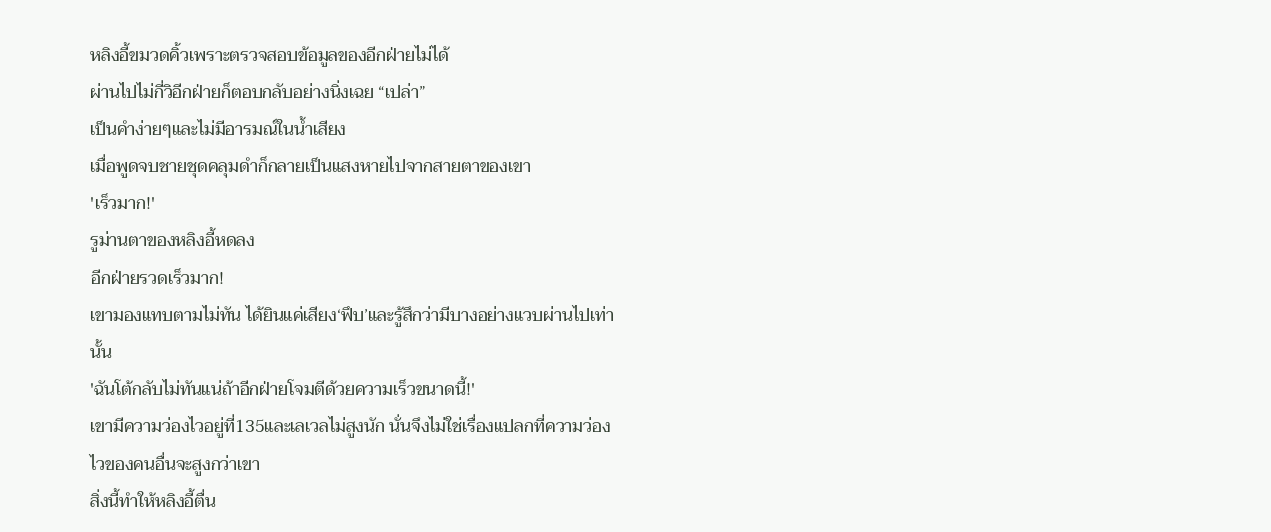หลิงอี้ขมวดคิ้วเพราะตรวจสอบข้อมูลของอีกฝ่ายไม่ได้
ผ่านไปไม่กี่วิอีกฝ่ายก็ตอบกลับอย่างนิ่งเฉย “เปล่า”
เป็นคำง่ายๆและไม่มีอารมณ์ในน้ำเสียง
เมื่อพูดจบชายชุดคลุมดำก็กลายเป็นแสงหายไปจากสายตาของเขา
'เร็วมาก!'
รูม่านตาของหลิงอี้หดลง
อีกฝ่ายรวดเร็วมาก!
เขามองแทบตามไม่ทัน ได้ยินแค่เสียง‘ฟึบ’และรู้สึกว่ามีบางอย่างแวบผ่านไปเท่านั้น
'ฉันโต้กลับไม่ทันแน่ถ้าอีกฝ่ายโจมตีด้วยความเร็วขนาดนี้!'
เขามีความว่องไวอยู่ที่135และเลเวลไม่สูงนัก นั่นจึงไม่ใช่เรื่องแปลกที่ความว่องไวของคนอื่นจะสูงกว่าเขา
สิ่งนี้ทำให้หลิงอี้ตื่น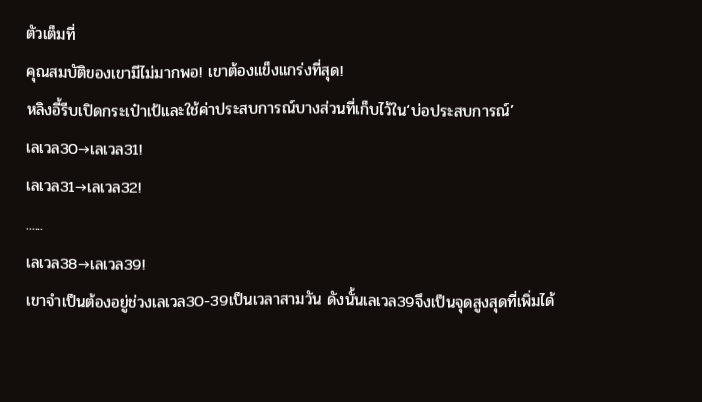ตัวเต็มที่
คุณสมบัติของเขามีไม่มากพอ! เขาต้องแข็งแกร่งที่สุด!
หลิงอี้รีบเปิดกระเป๋าเป้และใช้ค่าประสบการณ์บางส่วนที่เก็บไว้ใน‘บ่อประสบการณ์’
เลเวล30→เลเวล31!
เลเวล31→เลเวล32!
......
เลเวล38→เลเวล39!
เขาจำเป็นต้องอยู่ช่วงเลเวล30-39เป็นเวลาสามวัน ดังนั้นเลเวล39จึงเป็นจุดสูงสุดที่เพิ่มได้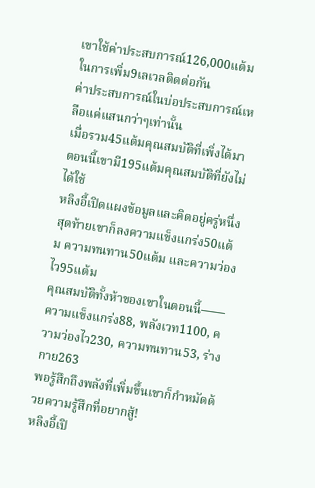เขาใช้ค่าประสบการณ์126,000แต้มในการเพิ่ม9เลเวลติดต่อกัน
ค่าประสบการณ์ในบ่อประสบการณ์เหลือแค่แสนกว่าๆเท่านั้น
เมื่อรวม45แต้มคุณสมบัติที่เพิ่งได้มา ตอนนี้เขามี195แต้มคุณสมบัติที่ยังไม่ได้ใช้
หลิงอี้เปิดแผงข้อมูลและคิดอยู่ครู่หนึ่ง สุดท้ายเขาก็ลงความแข็งแกร่ง50แต้ม ความทนทาน50แต้ม และความว่องไว95แต้ม
คุณสมบัติทั้งห้าของเขาในตอนนี้——
ความแข็งแกร่ง88, พลังเวท1100, ความว่องไว230, ความทนทาน53, ร่างกาย263
พอรู้สึกถึงพลังที่เพิ่มขึ้นเขาก็กำหมัดด้วยความรู้สึกที่อยากสู้!
หลิงอี้เปิ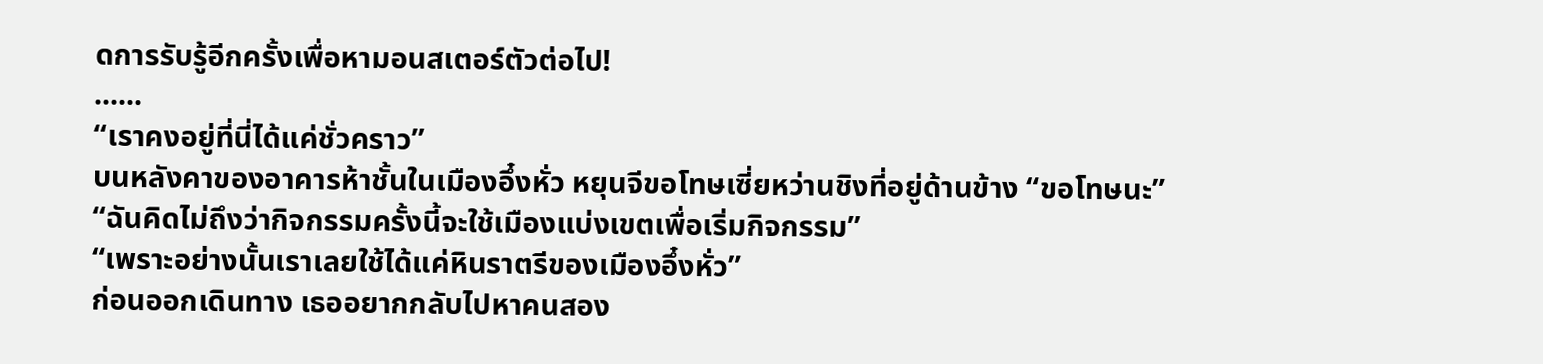ดการรับรู้อีกครั้งเพื่อหามอนสเตอร์ตัวต่อไป!
......
“เราคงอยู่ที่นี่ได้แค่ชั่วคราว”
บนหลังคาของอาคารห้าชั้นในเมืองอึ๋งหั่ว หยุนจีขอโทษเซี่ยหว่านชิงที่อยู่ด้านข้าง “ขอโทษนะ”
“ฉันคิดไม่ถึงว่ากิจกรรมครั้งนี้จะใช้เมืองแบ่งเขตเพื่อเริ่มกิจกรรม”
“เพราะอย่างนั้นเราเลยใช้ได้แค่หินราตรีของเมืองอึ๋งหั่ว”
ก่อนออกเดินทาง เธออยากกลับไปหาคนสอง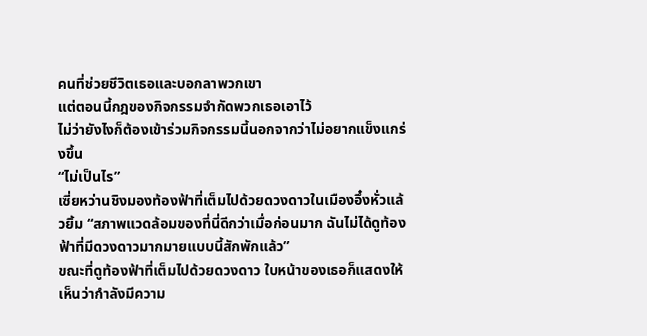คนที่ช่วยชีวิตเธอและบอกลาพวกเขา
แต่ตอนนี้กฎของกิจกรรมจำกัดพวกเธอเอาไว้
ไม่ว่ายังไงก็ต้องเข้าร่วมกิจกรรมนี้นอกจากว่าไม่อยากแข็งแกร่งขึ้น
“ไม่เป็นไร”
เซี่ยหว่านชิงมองท้องฟ้าที่เต็มไปด้วยดวงดาวในเมืองอึ๋งหั่วแล้วยิ้ม “สภาพแวดล้อมของที่นี่ดีกว่าเมื่อก่อนมาก ฉันไม่ได้ดูท้องฟ้าที่มีดวงดาวมากมายแบบนี้สักพักแล้ว”
ขณะที่ดูท้องฟ้าที่เต็มไปด้วยดวงดาว ใบหน้าของเธอก็แสดงให้เห็นว่ากำลังมีความ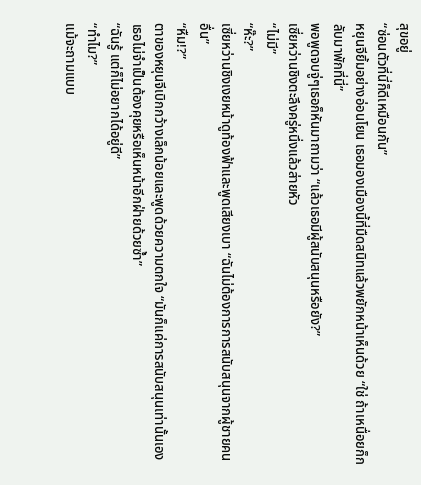สุขอยู่
“ซ่อนตัวที่นี่ก็ดีเหมือนกัน”
หยุนจียิ้มอย่างอ่อนโยน เธอมองเมืองนี้ที่มืดสนิทแล้วพยักหน้าเห็นด้วย “ใช่ ถ้าเหนื่อยก็กลับมาพักที่นี่”
พอพูดจบจู่ๆเธอก็หันมาถามว่า “แล้วเธอมีผู้สนับสนุนหรือยัง?”
เซี่ยหว่านชิงตะลึงครู่หนึ่งแล้วส่ายหัว
“ไม่มี”
“ห๊ะ?”
เซี่ยหว่านชิงเงยหน้าดูท้องฟ้าและพูดเสียงเบา “ฉันไม่ต้องการการสนับสนุนจากผู้ชายคนอื่น”
“หืม!?”
ตาของหยุนจีเบิกกว้างเล็กน้อยและพูดด้วยความตกใจ “มันก็แค่การสนับสนุนเท่านั้นเอง เธอไม่จำเป็นต้องคุยหรือเห็นหน้าอีกฝ่ายด้วยซ้ำ”
“ฉันรู้ แต่ก็ไม่อยากได้อยู่ดี”
“ทำไม?”
แม้จะถามแบบ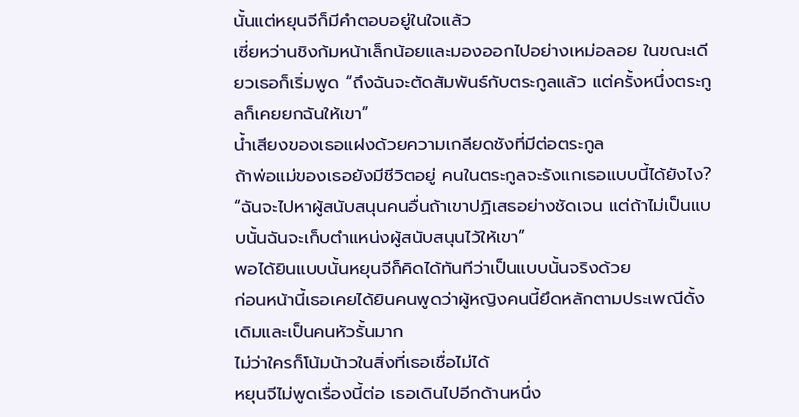นั้นแต่หยุนจีก็มีคำตอบอยู่ในใจแล้ว
เซี่ยหว่านชิงก้มหน้าเล็กน้อยและมองออกไปอย่างเหม่อลอย ในขณะเดียวเธอก็เริ่มพูด “ถึงฉันจะตัดสัมพันธ์กับตระกูลแล้ว แต่ครั้งหนึ่งตระกูลก็เคยยกฉันให้เขา”
น้ำเสียงของเธอแฝงด้วยความเกลียดชังที่มีต่อตระกูล
ถ้าพ่อแม่ของเธอยังมีชีวิตอยู่ คนในตระกูลจะรังแกเธอแบบนี้ได้ยังไง?
“ฉันจะไปหาผู้สนับสนุนคนอื่นถ้าเขาปฏิเสธอย่างชัดเจน แต่ถ้าไม่เป็นแบบนั้นฉันจะเก็บตำแหน่งผู้สนับสนุนไว้ให้เขา”
พอได้ยินแบบนั้นหยุนจีก็คิดได้ทันทีว่าเป็นแบบนั้นจริงด้วย
ก่อนหน้านี้เธอเคยได้ยินคนพูดว่าผู้หญิงคนนี้ยึดหลักตามประเพณีดั้งเดิมและเป็นคนหัวรั้นมาก
ไม่ว่าใครก็โน้มน้าวในสิ่งที่เธอเชื่อไม่ได้
หยุนจีไม่พูดเรื่องนี้ต่อ เธอเดินไปอีกด้านหนึ่ง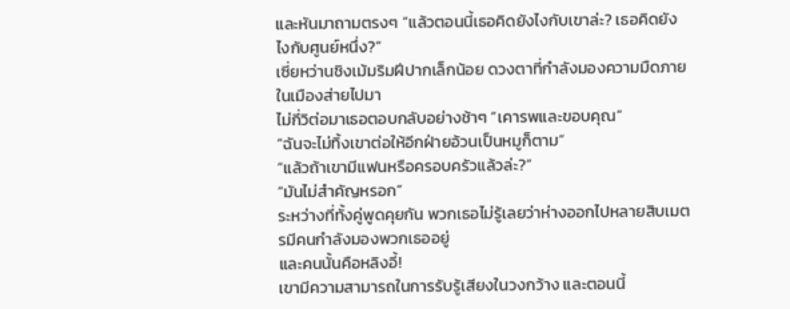และหันมาถามตรงๆ “แล้วตอนนี้เธอคิดยังไงกับเขาล่ะ? เธอคิดยังไงกับศูนย์หนึ่ง?”
เซี่ยหว่านชิงเม้มริมฝีปากเล็กน้อย ดวงตาที่กำลังมองความมืดภายในเมืองส่ายไปมา
ไม่กี่วิต่อมาเธอตอบกลับอย่างช้าๆ “เคารพและขอบคุณ”
“ฉันจะไม่ทิ้งเขาต่อให้อีกฝ่ายอ้วนเป็นหมูก็ตาม”
“แล้วถ้าเขามีแฟนหรือครอบครัวแล้วล่ะ?”
“มันไม่สำคัญหรอก”
ระหว่างที่ทั้งคู่พูดคุยกัน พวกเธอไม่รู้เลยว่าห่างออกไปหลายสิบเมตรมีคนกำลังมองพวกเธออยู่
และคนนั้นคือหลิงอี้!
เขามีความสามารถในการรับรู้เสียงในวงกว้าง และตอนนี้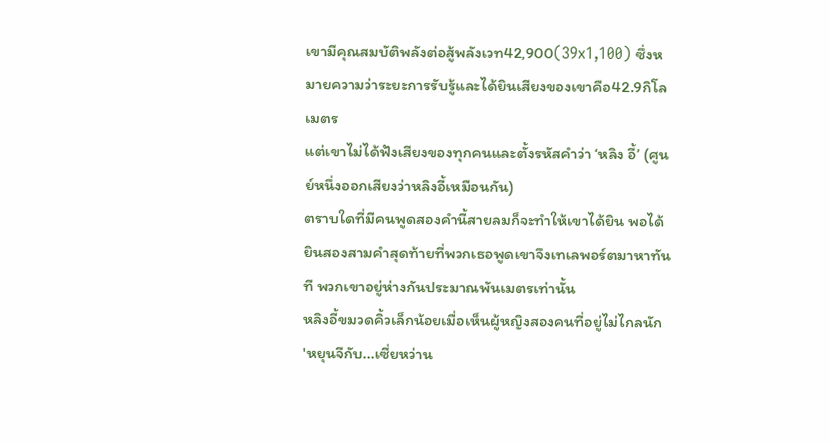เขามีคุณสมบัติพลังต่อสู้พลังเวท42,900(39x1,100) ซึ่งหมายความว่าระยะการรับรู้และได้ยินเสียงของเขาคือ42.9กิโลเมตร
แต่เขาไม่ได้ฟังเสียงของทุกคนและตั้งรหัสคำว่า ‘หลิง อี้’ (ศูนย์หนึ่งออกเสียงว่าหลิงอี้เหมือนกัน)
ตราบใดที่มีคนพูดสองคำนี้สายลมก็จะทำให้เขาได้ยิน พอได้ยินสองสามคำสุดท้ายที่พวกเธอพูดเขาจึงเทเลพอร์ตมาหาทันที พวกเขาอยู่ห่างกันประมาณพันเมตรเท่านั้น
หลิงอี้ขมวดคิ้วเล็กน้อยเมื่อเห็นผู้หญิงสองคนที่อยู่ไม่ไกลนัก
'หยุนจีกับ...เซี่ยหว่าน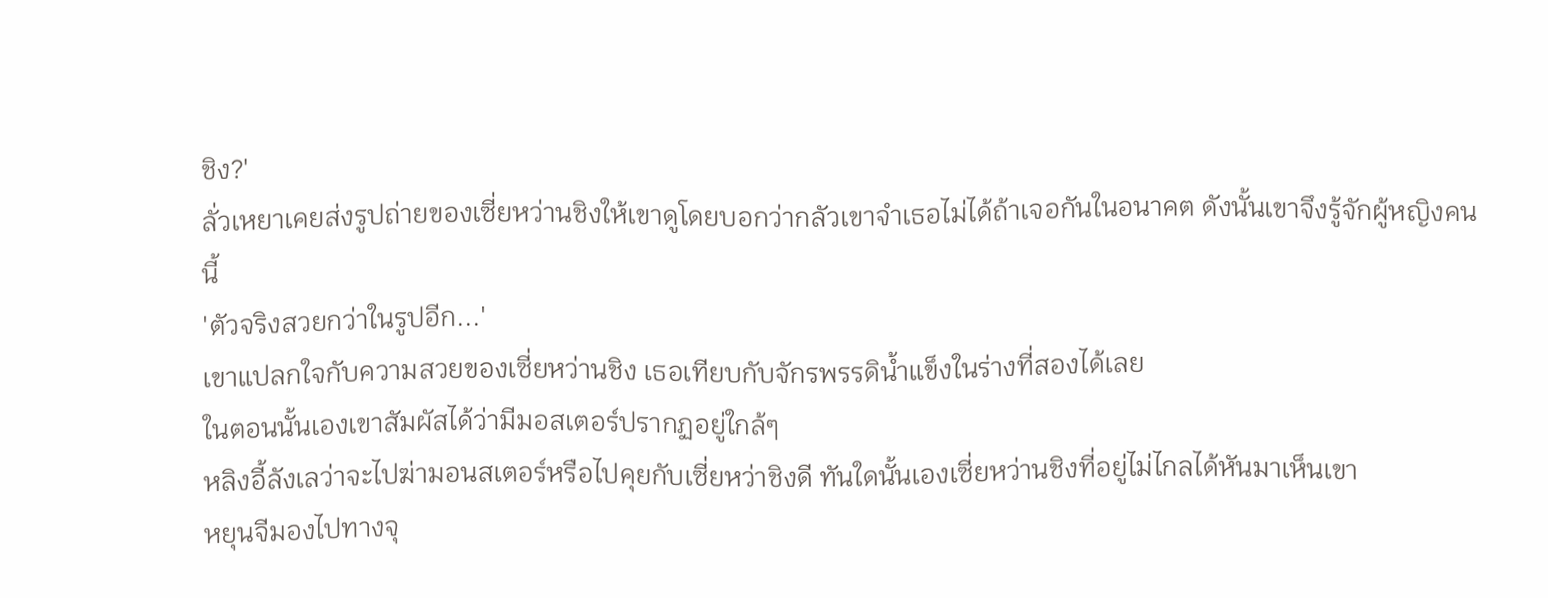ชิง?'
ลั่วเหยาเคยส่งรูปถ่ายของเซี่ยหว่านชิงให้เขาดูโดยบอกว่ากลัวเขาจำเธอไม่ได้ถ้าเจอกันในอนาคต ดังนั้นเขาจึงรู้จักผู้หญิงคนนี้
'ตัวจริงสวยกว่าในรูปอีก...'
เขาแปลกใจกับความสวยของเซี่ยหว่านชิง เธอเทียบกับจักรพรรดิน้ำแข็งในร่างที่สองได้เลย
ในตอนนั้นเองเขาสัมผัสได้ว่ามีมอสเตอร์ปรากฏอยู่ใกล้ๆ
หลิงอี้ลังเลว่าจะไปฆ่ามอนสเตอร์หรือไปคุยกับเซี่ยหว่าชิงดี ทันใดนั้นเองเซี่ยหว่านชิงที่อยู่ไม่ไกลได้หันมาเห็นเขา
หยุนจีมองไปทางจุ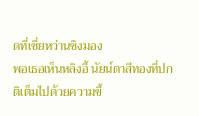ดที่เซี่ยหว่านชิงมอง
พอเธอเห็นหลิงอี้ นัยน์ตาสีทองที่ปกติเต็มไปด้วยความขี้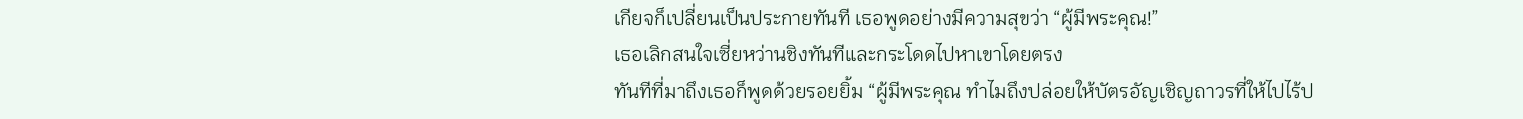เกียจก็เปลี่ยนเป็นประกายทันที เธอพูดอย่างมีความสุขว่า “ผู้มีพระคุณ!”
เธอเลิกสนใจเซี่ยหว่านชิงทันทีและกระโดดไปหาเขาโดยตรง
ทันทีที่มาถึงเธอก็พูดด้วยรอยยิ้ม “ผู้มีพระคุณ ทำไมถึงปล่อยให้บัตรอัญเชิญถาวรที่ให้ไปไร้ป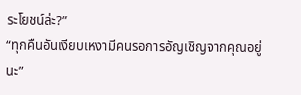ระโยชน์ล่ะ?”
“ทุกคืนอันเงียบเหงามีคนรอการอัญเชิญจากคุณอยู่นะ”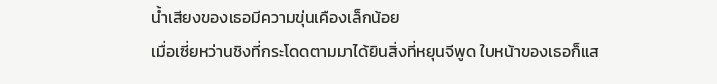น้ำเสียงของเธอมีความขุ่นเคืองเล็กน้อย
เมื่อเซี่ยหว่านชิงที่กระโดดตามมาได้ยินสิ่งที่หยุนจีพูด ใบหน้าของเธอก็แส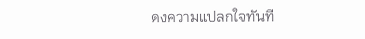ดงความแปลกใจทันที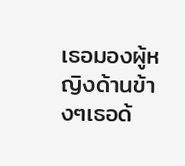เธอมองผู้หญิงด้านข้างๆเธอด้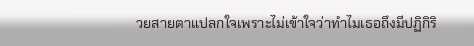วยสายตาแปลกใจเพราะไม่เข้าใจว่าทำไมเธอถึงมีปฏิกิริ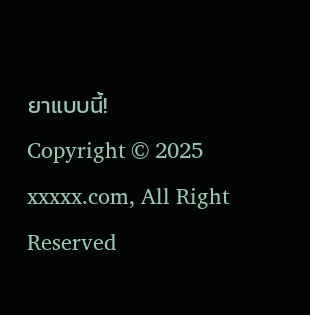ยาแบบนี้!
Copyright © 2025 xxxxx.com, All Right Reserved